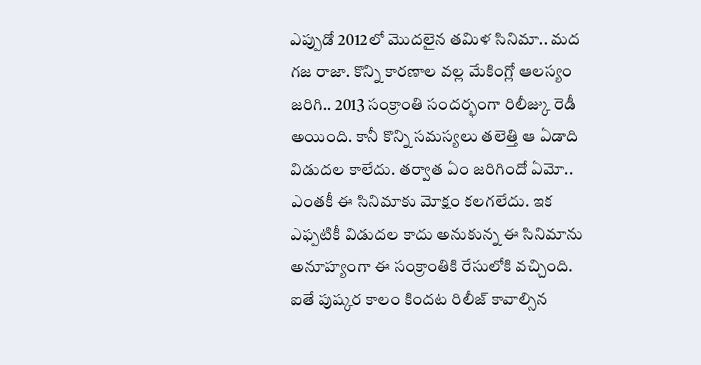ఎప్పుడో 2012లో మొదలైన తమిళ సినిమా.. మద గజ రాజా. కొన్ని కారణాల వల్ల మేకింగ్లో ఆలస్యం జరిగి.. 2013 సంక్రాంతి సందర్భంగా రిలీజ్కు రెడీ అయింది. కానీ కొన్ని సమస్యలు తలెత్తి ఆ ఏడాది విడుదల కాలేదు. తర్వాత ఏం జరిగిందో ఏమో.. ఎంతకీ ఈ సినిమాకు మోక్షం కలగలేదు. ఇక ఎఫ్పటికీ విడుదల కాదు అనుకున్న ఈ సినిమాను అనూహ్యంగా ఈ సంక్రాంతికి రేసులోకి వచ్చింది.
ఐతే పుష్కర కాలం కిందట రిలీజ్ కావాల్సిన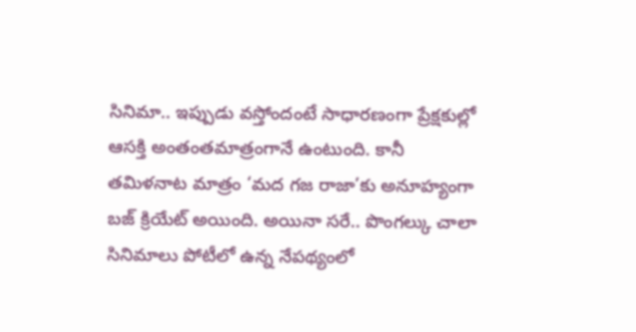సినిమా.. ఇప్పుడు వస్తోందంటే సాధారణంగా ప్రేక్షకుల్లో ఆసక్తి అంతంతమాత్రంగానే ఉంటుంది. కానీ తమిళనాట మాత్రం ‘మద గజ రాజా’కు అనూహ్యంగా బజ్ క్రియేట్ అయింది. అయినా సరే.. పొంగల్కు చాలా సినిమాలు పోటీలో ఉన్న నేపథ్యంలో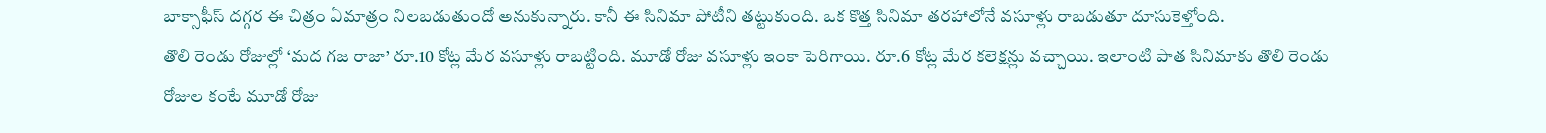బాక్సాఫీస్ దగ్గర ఈ చిత్రం ఏమాత్రం నిలబడుతుందో అనుకున్నారు. కానీ ఈ సినిమా పోటీని తట్టుకుంది. ఒక కొత్త సినిమా తరహాలోనే వసూళ్లు రాబడుతూ దూసుకెళ్తోంది.
తొలి రెండు రోజుల్లో ‘మద గజ రాజా’ రూ.10 కోట్ల మేర వసూళ్లు రాబట్టింది. మూడో రోజు వసూళ్లు ఇంకా పెరిగాయి. రూ.6 కోట్ల మేర కలెక్షన్లు వచ్చాయి. ఇలాంటి పాత సినిమాకు తొలి రెండు రోజుల కంటే మూడో రోజు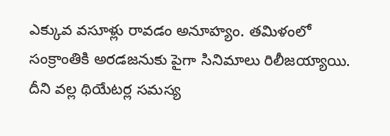ఎక్కువ వసూళ్లు రావడం అనూహ్యం. తమిళంలో సంక్రాంతికి అరడజనుకు పైగా సినిమాలు రిలీజయ్యాయి. దీని వల్ల థియేటర్ల సమస్య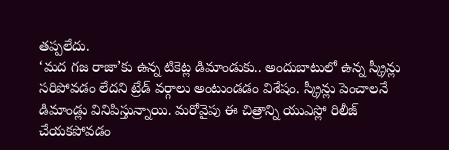తప్పలేదు.
‘మద గజ రాజా’కు ఉన్న టికెట్ల డిమాండుకు.. అందుబాటులో ఉన్న స్క్రీన్లు సరిపోవడం లేదని ట్రేడ్ వర్గాలు అంటుండడం విశేషం. స్క్రీన్లు పెంచాలనే డిమాండ్లు వినిపిస్తున్నాయి. మరోవైపు ఈ చిత్రాన్ని యుఎస్లో రిలీజ్ చేయకపోవడం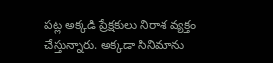పట్ల అక్కడి ప్రేక్షకులు నిరాశ వ్యక్తం చేస్తున్నారు. అక్కడా సినిమాను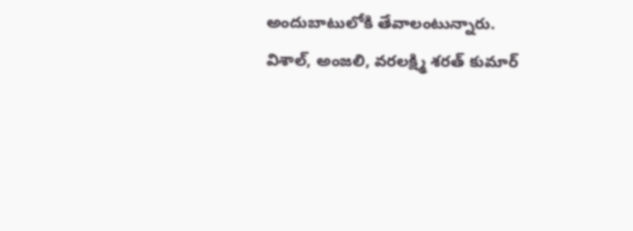అందుబాటులోకి తేవాలంటున్నారు.
విశాల్, అంజలి, వరలక్ష్మి శరత్ కుమార్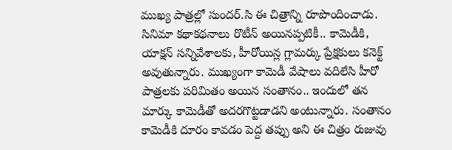ముఖ్య పాత్రల్లో సుందర్.సి ఈ చిత్రాన్ని రూపొందించాడు. సినిమా కథాకథనాలు రొటీన్ అయినప్పటికీ.. కామెడీకి, యాక్షన్ సన్నివేశాలకు, హీరోయిన్ల గ్లామర్కు ప్రేక్షకులు కనెక్ట్ అవుతున్నారు. ముఖ్యంగా కామెడీ వేషాలు వదిలేసి హీరో పాత్రలకు పరిమితం అయిన సంతానం.. ఇందులో తన మార్కు కామెడీతో అదరగొట్టడాడని అంటున్నారు. సంతానం కామెడీకి దూరం కావడం పెద్ద తప్పు అని ఈ చిత్రం రుజువు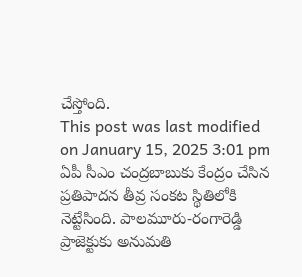చేస్తోంది.
This post was last modified on January 15, 2025 3:01 pm
ఏపీ సీఎం చంద్రబాబుకు కేంద్రం చేసిన ప్రతిపాదన తీవ్ర సంకట స్థితిలోకి నెట్టేసింది. పాలమూరు-రంగారెడ్డి ప్రాజెక్టుకు అనుమతి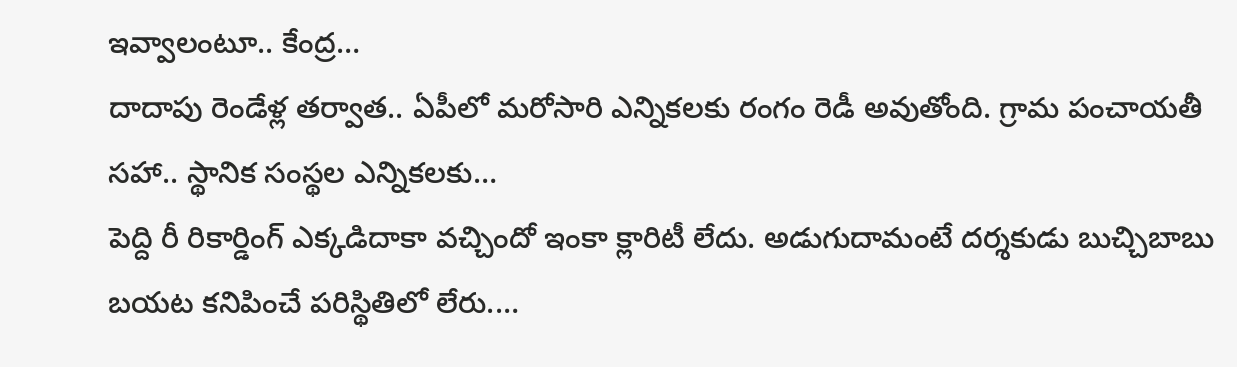ఇవ్వాలంటూ.. కేంద్ర…
దాదాపు రెండేళ్ల తర్వాత.. ఏపీలో మరోసారి ఎన్నికలకు రంగం రెడీ అవుతోంది. గ్రామ పంచాయతీ సహా.. స్థానిక సంస్థల ఎన్నికలకు…
పెద్ది రీ రికార్డింగ్ ఎక్కడిదాకా వచ్చిందో ఇంకా క్లారిటీ లేదు. అడుగుదామంటే దర్శకుడు బుచ్చిబాబు బయట కనిపించే పరిస్థితిలో లేరు.…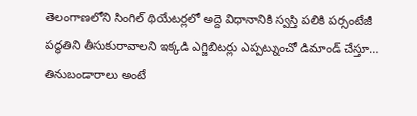తెలంగాణలోని సింగిల్ థియేటర్లలో అద్దె విధానానికి స్వస్తి పలికి పర్సంటేజీ పద్ధతిని తీసుకురావాలని ఇక్కడి ఎగ్జిబిటర్లు ఎప్పట్నుంచో డిమాండ్ చేస్తూ…
తినుబండారాలు అంటే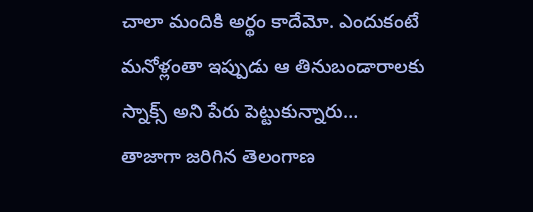చాలా మందికి అర్థం కాదేమో. ఎందుకంటే మనోళ్లంతా ఇప్పుడు ఆ తినుబండారాలకు స్నాక్స్ అని పేరు పెట్టుకున్నారు…
తాజాగా జరిగిన తెలంగాణ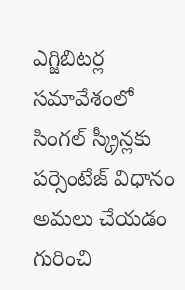ఎగ్జిబిటర్ల సమావేశంలో సింగల్ స్క్రీన్లకు పర్సెంటేజ్ విధానం అమలు చేయడం గురించి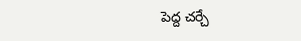పెద్ద చర్చే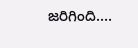జరిగింది.…